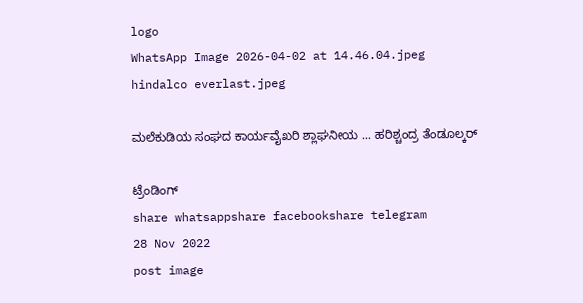logo
WhatsApp Image 2026-04-02 at 14.46.04.jpeg
hindalco everlast.jpeg

ಮಲೆಕುಡಿಯ ಸಂಘದ ಕಾರ್ಯವೈಖರಿ ಶ್ಲಾಘನೀಯ ... ಹರಿಶ್ಚಂದ್ರ ತೆಂಡೂಲ್ಕರ್

ಟ್ರೆಂಡಿಂಗ್
share whatsappshare facebookshare telegram
28 Nov 2022
post image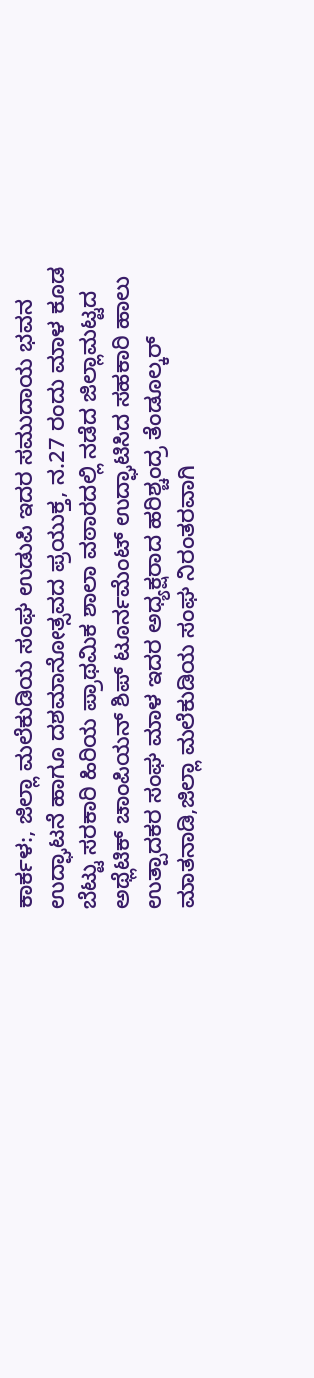ಕಾರ್ಕಳ:, ಜಿಲ್ಲಾ ಮಲೆಕುಡಿಯ ಸಂಘ ಉಡುಪಿ ಇದರ ಸಮುದಾಯ ಭವನ ಉದ್ಘಾಟನೆ ಹಾಗೂ ದಶಮಾನೋತ್ಸವದ ಪ್ರಯುಕ್ತ, ನ.27 ರಂದು ಮಾಳ ಕೂಡ ಬೆಟ್ಟು ಸರಕಾರಿ ಹಿರಿಯ ಪ್ರಾಥಮಿಕ ಶಾಲಾ ವಠಾರದಲ್ಲಿ ನಡೆದ ಜಿಲ್ಲಾಮಟ್ಟದ ಅಥ್ಲೆಟಿಕ್ ಚಾಂಪಿಯನ್ ಶಿಪ್ ಟೂರ್ನಮೆಂಟ್ ಉದ್ಘಾಟಿಸಿದ ಸಹಕಾರಿ ಹಾಲು ಉತ್ಪಾದಕರ ಸಂಘ ಮಾಳ ಇದರ ಅಧ್ಯಕ್ಷರಾದ ಹರಿಶ್ಚಂದ್ರ ತೆಂಡೂಲ್ಕರ್ ಮಾತನಾಡಿ,ಜಿಲ್ಲಾ ಮಲೆಕುಡಿಯ ಸಂಘ ನಿರಂತರವಾಗಿ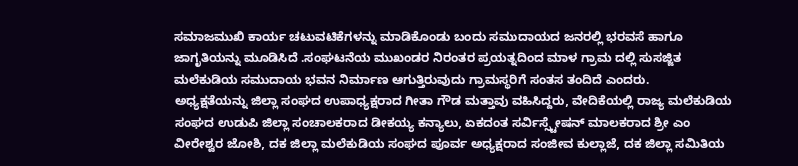ಸಮಾಜಮುಖಿ ಕಾರ್ಯ ಚಟುವಟಿಕೆಗಳನ್ನು ಮಾಡಿಕೊಂಡು ಬಂದು ಸಮುದಾಯದ ಜನರಲ್ಲಿ ಭರವಸೆ ಹಾಗೂ ಜಾಗೃತಿಯನ್ನು ಮೂಡಿಸಿದೆ .ಸಂಘಟನೆಯ ಮುಖಂಡರ ನಿರಂತರ ಪ್ರಯತ್ನದಿಂದ ಮಾಳ ಗ್ರಾಮ ದಲ್ಲಿ ಸುಸಜ್ಜಿತ ಮಲೆಕುಡಿಯ ಸಮುದಾಯ ಭವನ ನಿರ್ಮಾಣ ಆಗುತ್ತಿರುವುದು ಗ್ರಾಮಸ್ಥರಿಗೆ ಸಂತಸ ತಂದಿದೆ ಎಂದರು.
ಅಧ್ಯಕ್ಷತೆಯನ್ನು ಜಿಲ್ಲಾ ಸಂಘದ ಉಪಾಧ್ಯಕ್ಷರಾದ ಗೀತಾ ಗೌಡ ಮತ್ತಾವು ವಹಿಸಿದ್ದರು, ವೇದಿಕೆಯಲ್ಲಿ ರಾಜ್ಯ ಮಲೆಕುಡಿಯ ಸಂಘದ ಉಡುಪಿ ಜಿಲ್ಲಾ ಸಂಚಾಲಕರಾದ ಡೀಕಯ್ಯ ಕನ್ಯಾಲು, ಏಕದಂತ ಸರ್ವಿಸ್ಸ್ಟೇಷನ್ ಮಾಲಕರಾದ ಶ್ರೀ ಎಂ ವೀರೇಶ್ವರ ಜೋಶಿ, ದಕ ಜಿಲ್ಲಾ ಮಲೆಕುಡಿಯ ಸಂಘದ ಪೂರ್ವ ಅಧ್ಯಕ್ಷರಾದ ಸಂಜೀವ ಕುಲ್ಲಾಜೆ, ದಕ ಜಿಲ್ಲಾ ಸಮಿತಿಯ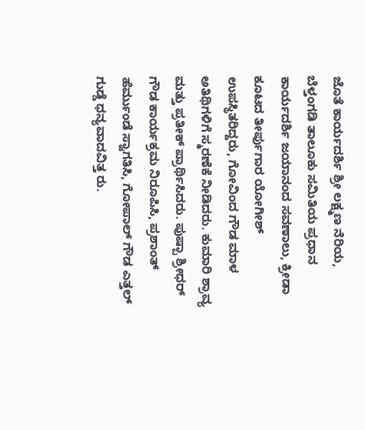ಜೊತೆ ಕಾರ್ಯದರ್ಶಿ ಶ್ರೀ ಲಕ್ಷ್ಮಣ ನೆರಿಯ, ಬೆಳ್ತಂಗಡಿ ತಾಲೂಕು ಸಮಿತಿಯ ಪ್ರಧಾನ ಕಾರ್ಯದರ್ಶಿ ಜಯಾನಂದ ಸವಣಾಲು, ಕ್ರೀಡಾ ಕೂಟದ ತೀರ್ಪುಗಾರ ಯೋಗೀಶ್ ಉಪಸ್ಥಿತರಿದ್ದರು, ಗೋವಿಂದ ಗೌಡ ಮಾಳ ಅತಿಥಿಗಳಿಗೆ ಸ್ಮರಣೆಕೆ ನೀಡಿದರು. ಕುಮಾರಿ ಶ್ರಾವ್ಯ ಮತ್ತು ಪ್ರತೀಕ್ ಪ್ರಾರ್ಥಿಸಿದರು. ಪುಷ್ಪಾ ಶ್ರೀಧರ್ ಗೌಡ ಕಾರ್ಯಕ್ರಮ ನಿರೂಪಿಸಿ, ಪ್ರಶಾಂತ್ ಹೆರ್ಮುಂಡೆ ಸ್ವಾಗತಿಸಿ, ಗೋಪಾಲ್ ಗೌಡ ಎತ್ತಲ್ ಗುಡ್ಡೆ ಧನ್ಯವಾದವಿತ್ತ ರು.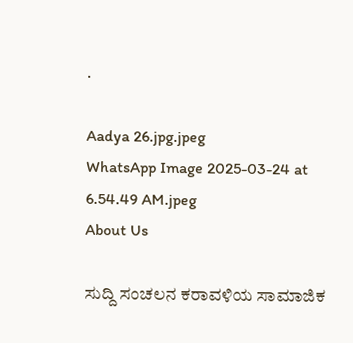.

Aadya 26.jpg.jpeg
WhatsApp Image 2025-03-24 at 6.54.49 AM.jpeg
About Us

ಸುದ್ದಿ ಸಂಚಲನ ಕರಾವಳಿಯ ಸಾಮಾಜಿಕ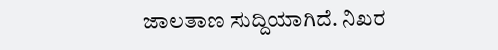ಜಾಲತಾಣ ಸುದ್ದಿಯಾಗಿದೆ. ನಿಖರ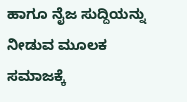ಹಾಗೂ ನೈಜ ಸುದ್ದಿಯನ್ನು ನೀಡುವ ಮೂಲಕ ಸಮಾಜಕ್ಕೆ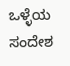ಒಳ್ಳೆಯ ಸಂದೇಶ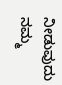ನೀಡುವುದು ನಮ್ಮ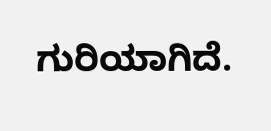ಗುರಿಯಾಗಿದೆ.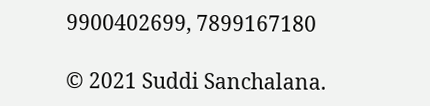9900402699, 7899167180

© 2021 Suddi Sanchalana.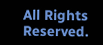All Rights Reserved.